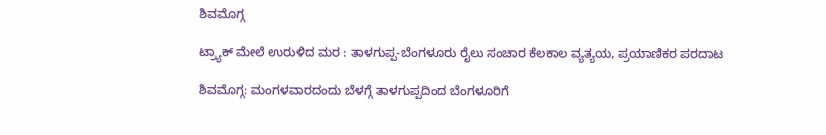ಶಿವಮೊಗ್ಗ

ಟ್ರ್ಯಾಕ್ ಮೇಲೆ ಉರುಳಿದ ಮರ : ತಾಳಗುಪ್ಪ-ಬೆಂಗಳೂರು ರೈಲು ಸಂಚಾರ ಕೆಲಕಾಲ ವ್ಯತ್ಯಯ, ಪ್ರಯಾಣಿಕರ ಪರದಾಟ

ಶಿವಮೊಗ್ಗ: ಮಂಗಳವಾರದಂದು ಬೆಳಗ್ಗೆ ತಾಳಗುಪ್ಪದಿಂದ ಬೆಂಗಳೂರಿಗೆ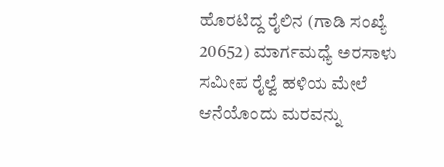ಹೊರಟಿದ್ದ ರೈಲಿನ (ಗಾಡಿ ಸಂಖ್ಯೆ 20652) ಮಾರ್ಗಮಧ್ಯೆ ಅರಸಾಳು ಸಮೀಪ ರೈಲ್ವೆ ಹಳಿಯ ಮೇಲೆ ಆನೆಯೊಂದು ಮರವನ್ನು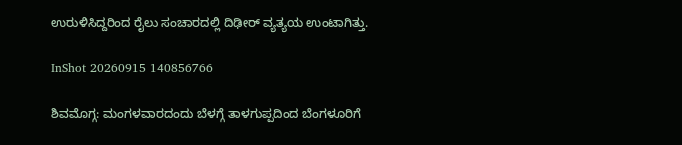ಉರುಳಿಸಿದ್ದರಿಂದ ರೈಲು ಸಂಚಾರದಲ್ಲಿ ದಿಢೀರ್ ವ್ಯತ್ಯಯ ಉಂಟಾಗಿತ್ತು.

InShot 20260915 140856766

ಶಿವಮೊಗ್ಗ: ಮಂಗಳವಾರದಂದು ಬೆಳಗ್ಗೆ ತಾಳಗುಪ್ಪದಿಂದ ಬೆಂಗಳೂರಿಗೆ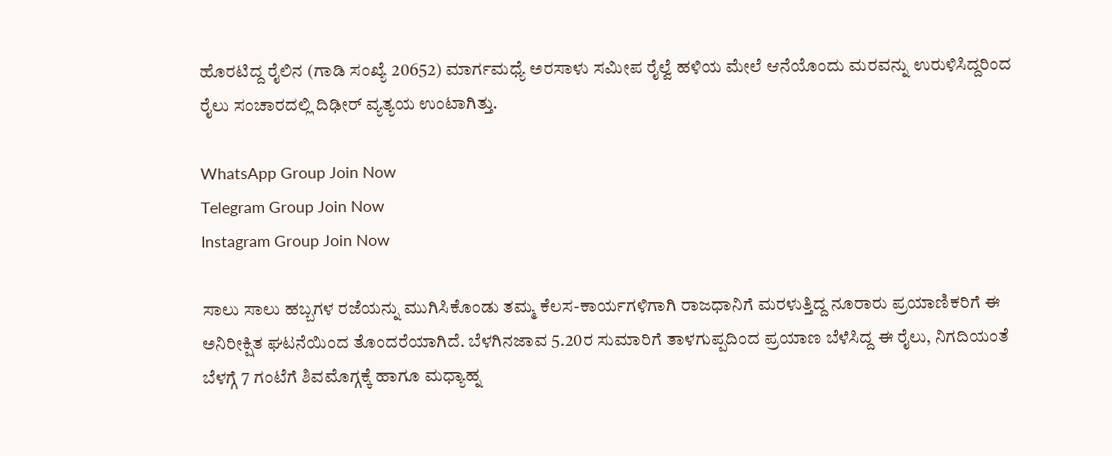ಹೊರಟಿದ್ದ ರೈಲಿನ (ಗಾಡಿ ಸಂಖ್ಯೆ 20652) ಮಾರ್ಗಮಧ್ಯೆ ಅರಸಾಳು ಸಮೀಪ ರೈಲ್ವೆ ಹಳಿಯ ಮೇಲೆ ಆನೆಯೊಂದು ಮರವನ್ನು ಉರುಳಿಸಿದ್ದರಿಂದ ರೈಲು ಸಂಚಾರದಲ್ಲಿ ದಿಢೀರ್ ವ್ಯತ್ಯಯ ಉಂಟಾಗಿತ್ತು.

WhatsApp Group Join Now
Telegram Group Join Now
Instagram Group Join Now

ಸಾಲು ಸಾಲು ಹಬ್ಬಗಳ ರಜೆಯನ್ನು ಮುಗಿಸಿಕೊಂಡು ತಮ್ಮ ಕೆಲಸ-ಕಾರ್ಯಗಳಿಗಾಗಿ ರಾಜಧಾನಿಗೆ ಮರಳುತ್ತಿದ್ದ ನೂರಾರು ಪ್ರಯಾಣಿಕರಿಗೆ ಈ ಅನಿರೀಕ್ಷಿತ ಘಟನೆಯಿಂದ ತೊಂದರೆಯಾಗಿದೆ. ಬೆಳಗಿನಜಾವ 5.20ರ ಸುಮಾರಿಗೆ ತಾಳಗುಪ್ಪದಿಂದ ಪ್ರಯಾಣ ಬೆಳೆಸಿದ್ದ ಈ ರೈಲು, ನಿಗದಿಯಂತೆ ಬೆಳಗ್ಗೆ 7 ಗಂಟೆಗೆ ಶಿವಮೊಗ್ಗಕ್ಕೆ ಹಾಗೂ ಮಧ್ಯಾಹ್ನ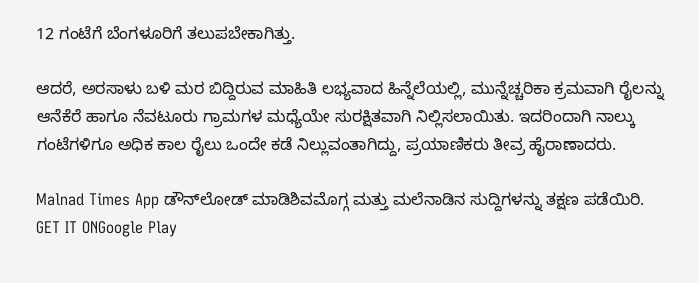12 ಗಂಟೆಗೆ ಬೆಂಗಳೂರಿಗೆ ತಲುಪಬೇಕಾಗಿತ್ತು.

ಆದರೆ, ಅರಸಾಳು ಬಳಿ ಮರ ಬಿದ್ದಿರುವ ಮಾಹಿತಿ ಲಭ್ಯವಾದ ಹಿನ್ನೆಲೆಯಲ್ಲಿ, ಮುನ್ನೆಚ್ಚರಿಕಾ ಕ್ರಮವಾಗಿ ರೈಲನ್ನು ಆನೆಕೆರೆ ಹಾಗೂ ನೆವಟೂರು ಗ್ರಾಮಗಳ ಮಧ್ಯೆಯೇ ಸುರಕ್ಷಿತವಾಗಿ ನಿಲ್ಲಿಸಲಾಯಿತು. ಇದರಿಂದಾಗಿ ನಾಲ್ಕು ಗಂಟೆಗಳಿಗೂ ಅಧಿಕ ಕಾಲ ರೈಲು ಒಂದೇ ಕಡೆ ನಿಲ್ಲುವಂತಾಗಿದ್ದು, ಪ್ರಯಾಣಿಕರು ತೀವ್ರ ಹೈರಾಣಾದರು.

Malnad Times App ಡೌನ್‌ಲೋಡ್ ಮಾಡಿಶಿವಮೊಗ್ಗ ಮತ್ತು ಮಲೆನಾಡಿನ ಸುದ್ದಿಗಳನ್ನು ತಕ್ಷಣ ಪಡೆಯಿರಿ.
GET IT ONGoogle Play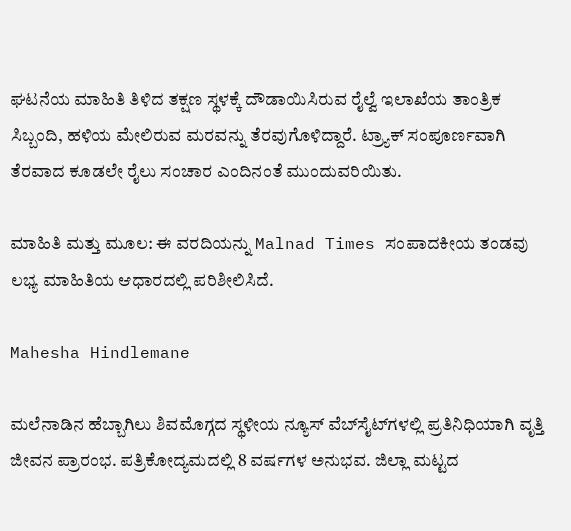ಘಟನೆಯ ಮಾಹಿತಿ ತಿಳಿದ ತಕ್ಷಣ ಸ್ಥಳಕ್ಕೆ ದೌಡಾಯಿಸಿರುವ ರೈಲ್ವೆ ಇಲಾಖೆಯ ತಾಂತ್ರಿಕ ಸಿಬ್ಬಂದಿ, ಹಳಿಯ ಮೇಲಿರುವ ಮರವನ್ನು ತೆರವುಗೊಳಿದ್ದಾರೆ. ಟ್ರ್ಯಾಕ್ ಸಂಪೂರ್ಣವಾಗಿ ತೆರವಾದ ಕೂಡಲೇ ರೈಲು ಸಂಚಾರ ಎಂದಿನಂತೆ ಮುಂದುವರಿಯಿತು.

ಮಾಹಿತಿ ಮತ್ತು ಮೂಲ: ಈ ವರದಿಯನ್ನು Malnad Times ಸಂಪಾದಕೀಯ ತಂಡವು ಲಭ್ಯ ಮಾಹಿತಿಯ ಆಧಾರದಲ್ಲಿ ಪರಿಶೀಲಿಸಿದೆ.

Mahesha Hindlemane

ಮಲೆನಾಡಿನ ಹೆಬ್ಬಾಗಿಲು ಶಿವಮೊಗ್ಗದ ಸ್ಥಳೀಯ ನ್ಯೂಸ್ ವೆಬ್‌ಸೈಟ್‌ಗಳಲ್ಲಿ ಪ್ರತಿನಿಧಿಯಾಗಿ ವೃತ್ತಿ ಜೀವನ ಪ್ರಾರಂಭ. ಪತ್ರಿಕೋದ್ಯಮದಲ್ಲಿ 8 ವರ್ಷಗಳ ಅನುಭವ. ಜಿಲ್ಲಾ ಮಟ್ಟದ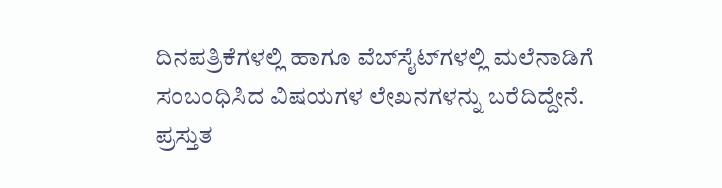ದಿನಪತ್ರಿಕೆಗಳಲ್ಲಿ ಹಾಗೂ ವೆಬ್‌ಸೈಟ್‌ಗಳಲ್ಲಿ ಮಲೆನಾಡಿಗೆ ಸಂಬಂಧಿಸಿದ ವಿಷಯಗಳ ಲೇಖನಗಳನ್ನು ಬರೆದಿದ್ದೇನೆ. ಪ್ರಸ್ತುತ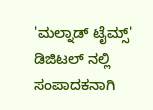'ಮಲ್ನಾಡ್ ಟೈಮ್ಸ್' ಡಿಜಿಟಲ್ ನಲ್ಲಿ ಸಂಪಾದಕನಾಗಿ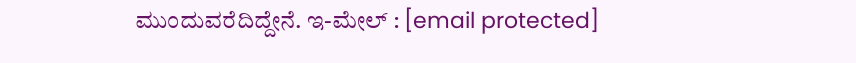ಮುಂದುವರೆದಿದ್ದೇನೆ. ಇ-ಮೇಲ್ : [email protected]